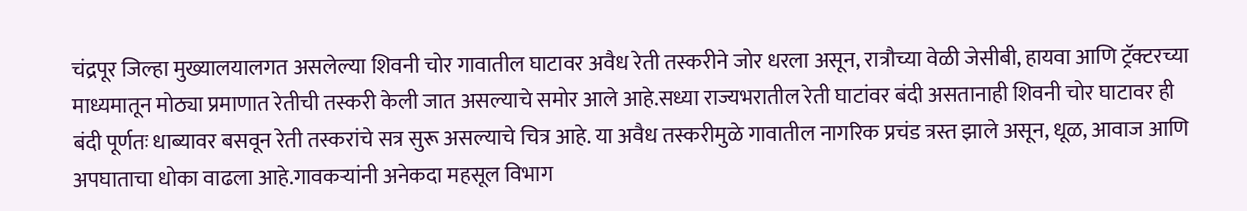चंद्रपूर जिल्हा मुख्यालयालगत असलेल्या शिवनी चोर गावातील घाटावर अवैध रेती तस्करीने जोर धरला असून, रात्रौच्या वेळी जेसीबी, हायवा आणि ट्रॅक्टरच्या माध्यमातून मोठ्या प्रमाणात रेतीची तस्करी केली जात असल्याचे समोर आले आहे.सध्या राज्यभरातील रेती घाटांवर बंदी असतानाही शिवनी चोर घाटावर ही बंदी पूर्णतः धाब्यावर बसवून रेती तस्करांचे सत्र सुरू असल्याचे चित्र आहे. या अवैध तस्करीमुळे गावातील नागरिक प्रचंड त्रस्त झाले असून, धूळ, आवाज आणि अपघाताचा धोका वाढला आहे.गावकऱ्यांनी अनेकदा महसूल विभाग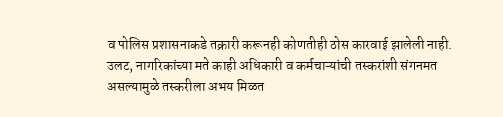व पोलिस प्रशासनाकडे तक्रारी करूनही कोणतीही ठोस कारवाई झालेली नाही. उलट, नागरिकांच्या मते काही अधिकारी व कर्मचाऱ्यांची तस्करांशी संगनमत असल्यामुळे तस्करीला अभय मिळत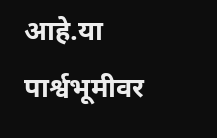आहे.या पार्श्वभूमीवर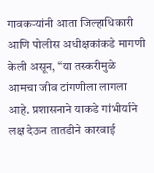गावकऱ्यांनी आता जिल्हाधिकारी आणि पोलीस अधीक्षकांकडे मागणी केली असून, “या तस्करीमुळे आमचा जीव टांगणीला लागला आहे. प्रशासनाने याकडे गांभीर्याने लक्ष देऊन तातडीने कारवाई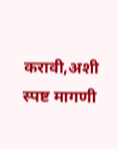करावी,अशी स्पष्ट मागणी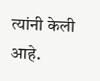त्यांनी केली आहे.